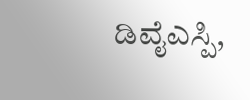ಡಿವೈಎಸ್ಪಿ,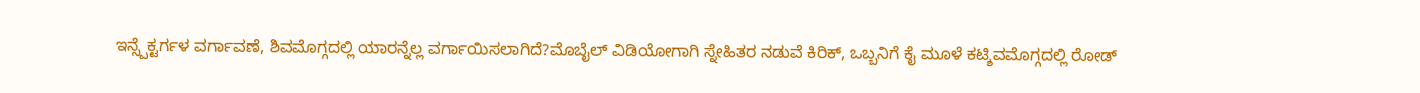ಇನ್ಸ್ಪೆಕ್ಟರ್ಗಳ ವರ್ಗಾವಣೆ, ಶಿವಮೊಗ್ಗದಲ್ಲಿ ಯಾರನ್ನೆಲ್ಲ ವರ್ಗಾಯಿಸಲಾಗಿದೆ?ಮೊಬೈಲ್ ವಿಡಿಯೋಗಾಗಿ ಸ್ನೇಹಿತರ ನಡುವೆ ಕಿರಿಕ್, ಒಬ್ಬನಿಗೆ ಕೈ ಮೂಳೆ ಕಟ್ಶಿವಮೊಗ್ಗದಲ್ಲಿ ರೋಡ್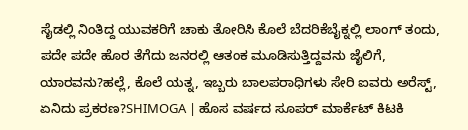ಸೈಡಲ್ಲಿ ನಿಂತಿದ್ದ ಯುವಕರಿಗೆ ಚಾಕು ತೋರಿಸಿ ಕೊಲೆ ಬೆದರಿಕೆಬೈಕ್ನಲ್ಲಿ ಲಾಂಗ್ ತಂದು, ಪದೇ ಪದೇ ಹೊರ ತೆಗೆದು ಜನರಲ್ಲಿ ಆತಂಕ ಮೂಡಿಸುತ್ತಿದ್ದವನು ಜೈಲಿಗೆ, ಯಾರವನು?ಹಲ್ಲೆ, ಕೊಲೆ ಯತ್ನ, ಇಬ್ಬರು ಬಾಲಪರಾಧಿಗಳು ಸೇರಿ ಐವರು ಅರೆಸ್ಟ್, ಏನಿದು ಪ್ರಕರಣ?SHIMOGA | ಹೊಸ ವರ್ಷದ ಸೂಪರ್ ಮಾರ್ಕೆಟ್ ಕಿಟಕಿ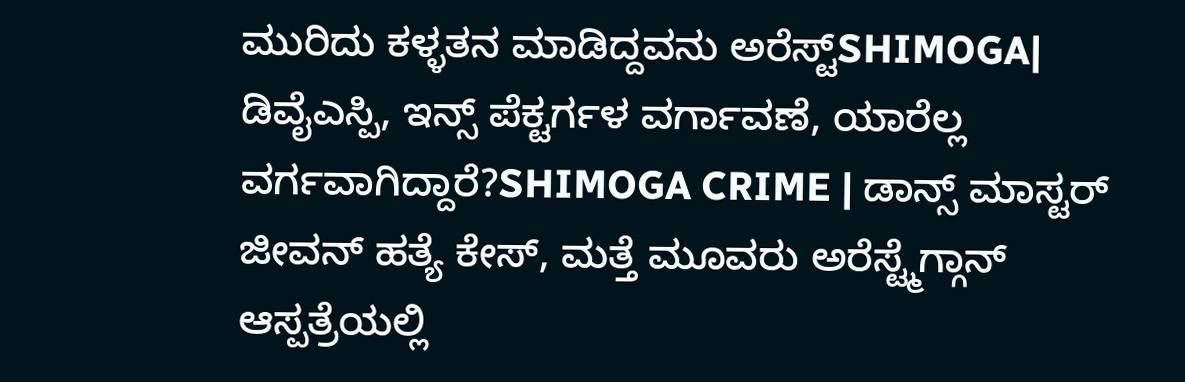ಮುರಿದು ಕಳ್ಳತನ ಮಾಡಿದ್ದವನು ಅರೆಸ್ಟ್SHIMOGA| ಡಿವೈಎಸ್ಪಿ, ಇನ್ಸ್ ಪೆಕ್ಟರ್ಗಳ ವರ್ಗಾವಣೆ, ಯಾರೆಲ್ಲ ವರ್ಗವಾಗಿದ್ದಾರೆ?SHIMOGA CRIME | ಡಾನ್ಸ್ ಮಾಸ್ಟರ್ ಜೀವನ್ ಹತ್ಯೆ ಕೇಸ್, ಮತ್ತೆ ಮೂವರು ಅರೆಸ್ಟ್ಮೆಗ್ಗಾನ್ ಆಸ್ಪತ್ರೆಯಲ್ಲಿ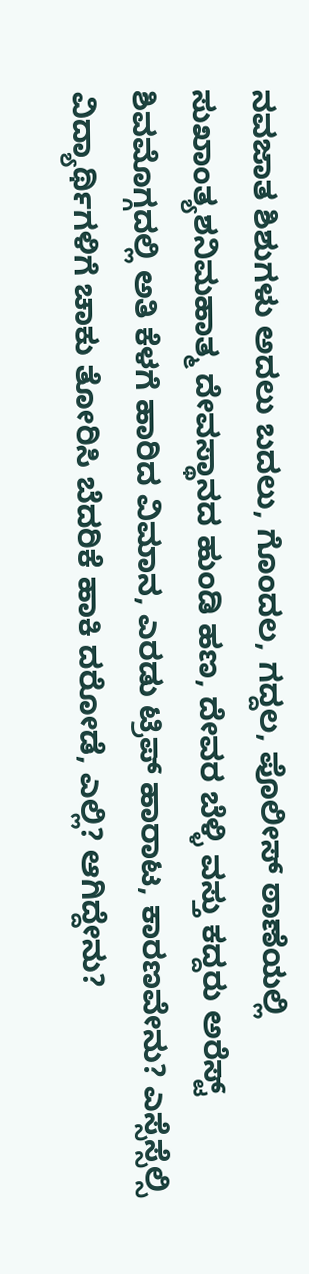ನವಜಾತ ಶಿಶುಗಳು ಅದಲು ಬದಲು, ಗೊಂದಲ, ಗದ್ದಲ, ಪೊಲೀಸ್ ಠಾಣೆಯಲ್ಲಿ ಸುಖಾಂತ್ಯಶನಿಮಹಾತ್ಮ ದೇವಸ್ಥಾನದ ಹುಂಡಿ ಹಣ, ದೇವರ ಬೆಳ್ಳಿ ವಸ್ತು ಕದ್ದರು ಅರೆಸ್ಟ್ ಶಿವಮೊಗ್ಗದಲ್ಲಿ ಅತಿ ಕೆಳಗೆ ಹಾರಿದ ವಿಮಾನ, ಎರಡು ಟ್ರಿಪ್ ಹಾರಾಟ, ಕಾರಣವೇನು? ಎಸ್ಸೆಸ್ಸೆಲ್ಸಿ ವಿದ್ಯಾರ್ಥಿಗಳಿಗೆ ಚಾಕು ತೋರಿಸಿ ಬೆದರಿಕೆ ಹಾಕಿ ದರೋಡೆ, ಎಲ್ಲಿ? ಆಗಿದ್ದೇನು?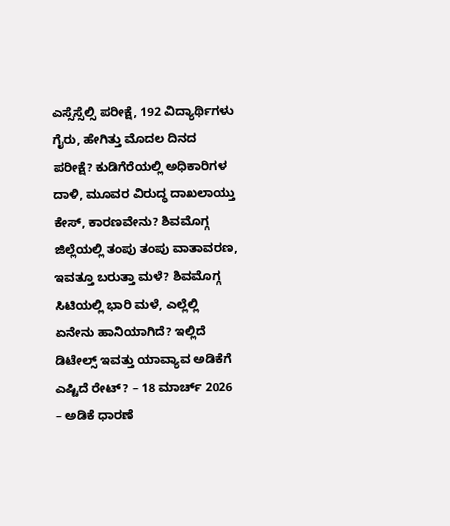ಎಸ್ಸೆಸ್ಸೆಲ್ಸಿ ಪರೀಕ್ಷೆ, 192 ವಿದ್ಯಾರ್ಥಿಗಳು ಗೈರು, ಹೇಗಿತ್ತು ಮೊದಲ ದಿನದ ಪರೀಕ್ಷೆ? ಕುಡಿಗೆರೆಯಲ್ಲಿ ಅಧಿಕಾರಿಗಳ ದಾಳಿ, ಮೂವರ ವಿರುದ್ಧ ದಾಖಲಾಯ್ತು ಕೇಸ್, ಕಾರಣವೇನು? ಶಿವಮೊಗ್ಗ ಜಿಲ್ಲೆಯಲ್ಲಿ ತಂಪು ತಂಪು ವಾತಾವರಣ, ಇವತ್ತೂ ಬರುತ್ತಾ ಮಳೆ? ಶಿವಮೊಗ್ಗ ಸಿಟಿಯಲ್ಲಿ ಭಾರಿ ಮಳೆ, ಎಲ್ಲೆಲ್ಲಿ ಏನೇನು ಹಾನಿಯಾಗಿದೆ? ಇಲ್ಲಿದೆ ಡಿಟೇಲ್ಸ್ ಇವತ್ತು ಯಾವ್ಯಾವ ಅಡಿಕೆಗೆ ಎಷ್ಟಿದೆ ರೇಟ್? – 18 ಮಾರ್ಚ್ 2026 – ಅಡಿಕೆ ಧಾರಣೆ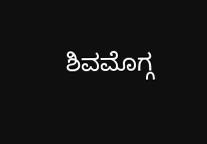ಶಿವಮೊಗ್ಗ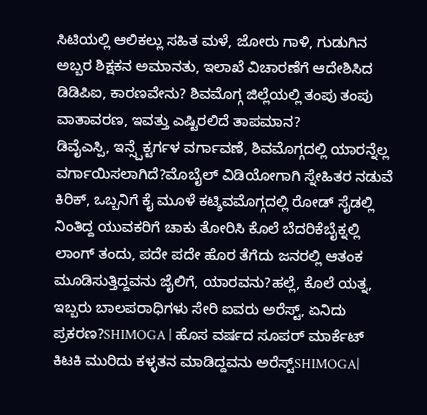ಸಿಟಿಯಲ್ಲಿ ಆಲಿಕಲ್ಲು ಸಹಿತ ಮಳೆ, ಜೋರು ಗಾಳಿ, ಗುಡುಗಿನ ಅಬ್ಬರ ಶಿಕ್ಷಕನ ಅಮಾನತು, ಇಲಾಖೆ ವಿಚಾರಣೆಗೆ ಆದೇಶಿಸಿದ ಡಿಡಿಪಿಐ, ಕಾರಣವೇನು? ಶಿವಮೊಗ್ಗ ಜಿಲ್ಲೆಯಲ್ಲಿ ತಂಪು ತಂಪು ವಾತಾವರಣ, ಇವತ್ತು ಎಷ್ಟಿರಲಿದೆ ತಾಪಮಾನ?
ಡಿವೈಎಸ್ಪಿ, ಇನ್ಸ್ಪೆಕ್ಟರ್ಗಳ ವರ್ಗಾವಣೆ, ಶಿವಮೊಗ್ಗದಲ್ಲಿ ಯಾರನ್ನೆಲ್ಲ ವರ್ಗಾಯಿಸಲಾಗಿದೆ?ಮೊಬೈಲ್ ವಿಡಿಯೋಗಾಗಿ ಸ್ನೇಹಿತರ ನಡುವೆ ಕಿರಿಕ್, ಒಬ್ಬನಿಗೆ ಕೈ ಮೂಳೆ ಕಟ್ಶಿವಮೊಗ್ಗದಲ್ಲಿ ರೋಡ್ ಸೈಡಲ್ಲಿ ನಿಂತಿದ್ದ ಯುವಕರಿಗೆ ಚಾಕು ತೋರಿಸಿ ಕೊಲೆ ಬೆದರಿಕೆಬೈಕ್ನಲ್ಲಿ ಲಾಂಗ್ ತಂದು, ಪದೇ ಪದೇ ಹೊರ ತೆಗೆದು ಜನರಲ್ಲಿ ಆತಂಕ ಮೂಡಿಸುತ್ತಿದ್ದವನು ಜೈಲಿಗೆ, ಯಾರವನು?ಹಲ್ಲೆ, ಕೊಲೆ ಯತ್ನ, ಇಬ್ಬರು ಬಾಲಪರಾಧಿಗಳು ಸೇರಿ ಐವರು ಅರೆಸ್ಟ್, ಏನಿದು ಪ್ರಕರಣ?SHIMOGA | ಹೊಸ ವರ್ಷದ ಸೂಪರ್ ಮಾರ್ಕೆಟ್ ಕಿಟಕಿ ಮುರಿದು ಕಳ್ಳತನ ಮಾಡಿದ್ದವನು ಅರೆಸ್ಟ್SHIMOGA|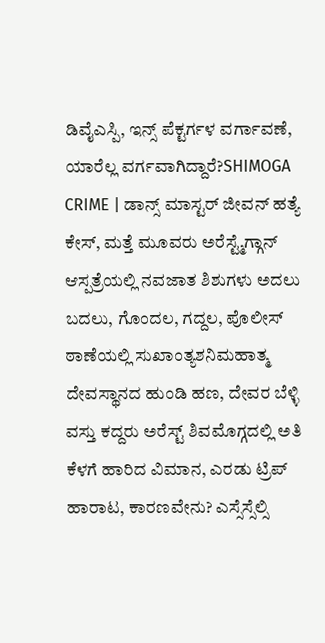ಡಿವೈಎಸ್ಪಿ, ಇನ್ಸ್ ಪೆಕ್ಟರ್ಗಳ ವರ್ಗಾವಣೆ, ಯಾರೆಲ್ಲ ವರ್ಗವಾಗಿದ್ದಾರೆ?SHIMOGA CRIME | ಡಾನ್ಸ್ ಮಾಸ್ಟರ್ ಜೀವನ್ ಹತ್ಯೆ ಕೇಸ್, ಮತ್ತೆ ಮೂವರು ಅರೆಸ್ಟ್ಮೆಗ್ಗಾನ್ ಆಸ್ಪತ್ರೆಯಲ್ಲಿ ನವಜಾತ ಶಿಶುಗಳು ಅದಲು ಬದಲು, ಗೊಂದಲ, ಗದ್ದಲ, ಪೊಲೀಸ್ ಠಾಣೆಯಲ್ಲಿ ಸುಖಾಂತ್ಯಶನಿಮಹಾತ್ಮ ದೇವಸ್ಥಾನದ ಹುಂಡಿ ಹಣ, ದೇವರ ಬೆಳ್ಳಿ ವಸ್ತು ಕದ್ದರು ಅರೆಸ್ಟ್ ಶಿವಮೊಗ್ಗದಲ್ಲಿ ಅತಿ ಕೆಳಗೆ ಹಾರಿದ ವಿಮಾನ, ಎರಡು ಟ್ರಿಪ್ ಹಾರಾಟ, ಕಾರಣವೇನು? ಎಸ್ಸೆಸ್ಸೆಲ್ಸಿ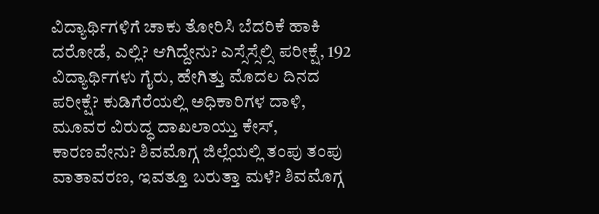ವಿದ್ಯಾರ್ಥಿಗಳಿಗೆ ಚಾಕು ತೋರಿಸಿ ಬೆದರಿಕೆ ಹಾಕಿ ದರೋಡೆ, ಎಲ್ಲಿ? ಆಗಿದ್ದೇನು? ಎಸ್ಸೆಸ್ಸೆಲ್ಸಿ ಪರೀಕ್ಷೆ, 192 ವಿದ್ಯಾರ್ಥಿಗಳು ಗೈರು, ಹೇಗಿತ್ತು ಮೊದಲ ದಿನದ ಪರೀಕ್ಷೆ? ಕುಡಿಗೆರೆಯಲ್ಲಿ ಅಧಿಕಾರಿಗಳ ದಾಳಿ, ಮೂವರ ವಿರುದ್ಧ ದಾಖಲಾಯ್ತು ಕೇಸ್, ಕಾರಣವೇನು? ಶಿವಮೊಗ್ಗ ಜಿಲ್ಲೆಯಲ್ಲಿ ತಂಪು ತಂಪು ವಾತಾವರಣ, ಇವತ್ತೂ ಬರುತ್ತಾ ಮಳೆ? ಶಿವಮೊಗ್ಗ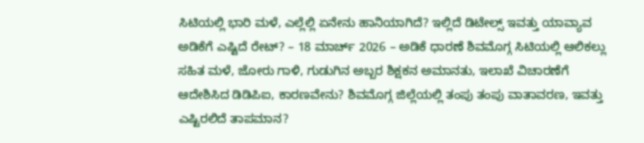ಸಿಟಿಯಲ್ಲಿ ಭಾರಿ ಮಳೆ, ಎಲ್ಲೆಲ್ಲಿ ಏನೇನು ಹಾನಿಯಾಗಿದೆ? ಇಲ್ಲಿದೆ ಡಿಟೇಲ್ಸ್ ಇವತ್ತು ಯಾವ್ಯಾವ ಅಡಿಕೆಗೆ ಎಷ್ಟಿದೆ ರೇಟ್? – 18 ಮಾರ್ಚ್ 2026 – ಅಡಿಕೆ ಧಾರಣೆ ಶಿವಮೊಗ್ಗ ಸಿಟಿಯಲ್ಲಿ ಆಲಿಕಲ್ಲು ಸಹಿತ ಮಳೆ, ಜೋರು ಗಾಳಿ, ಗುಡುಗಿನ ಅಬ್ಬರ ಶಿಕ್ಷಕನ ಅಮಾನತು, ಇಲಾಖೆ ವಿಚಾರಣೆಗೆ ಆದೇಶಿಸಿದ ಡಿಡಿಪಿಐ, ಕಾರಣವೇನು? ಶಿವಮೊಗ್ಗ ಜಿಲ್ಲೆಯಲ್ಲಿ ತಂಪು ತಂಪು ವಾತಾವರಣ, ಇವತ್ತು ಎಷ್ಟಿರಲಿದೆ ತಾಪಮಾನ?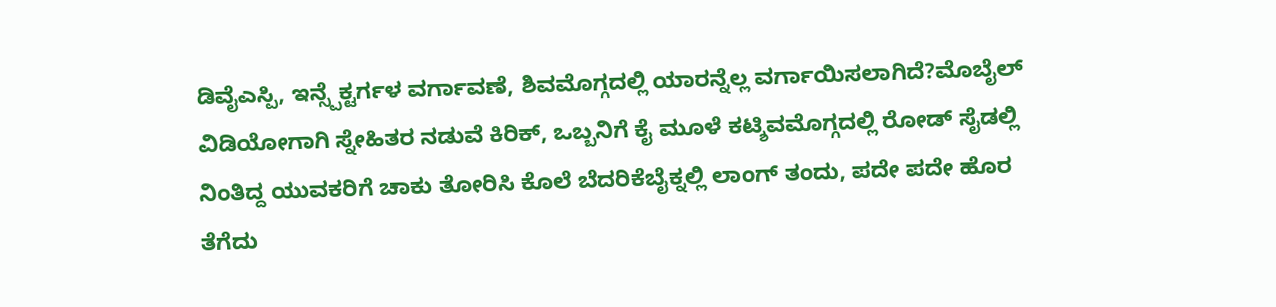ಡಿವೈಎಸ್ಪಿ, ಇನ್ಸ್ಪೆಕ್ಟರ್ಗಳ ವರ್ಗಾವಣೆ, ಶಿವಮೊಗ್ಗದಲ್ಲಿ ಯಾರನ್ನೆಲ್ಲ ವರ್ಗಾಯಿಸಲಾಗಿದೆ?ಮೊಬೈಲ್ ವಿಡಿಯೋಗಾಗಿ ಸ್ನೇಹಿತರ ನಡುವೆ ಕಿರಿಕ್, ಒಬ್ಬನಿಗೆ ಕೈ ಮೂಳೆ ಕಟ್ಶಿವಮೊಗ್ಗದಲ್ಲಿ ರೋಡ್ ಸೈಡಲ್ಲಿ ನಿಂತಿದ್ದ ಯುವಕರಿಗೆ ಚಾಕು ತೋರಿಸಿ ಕೊಲೆ ಬೆದರಿಕೆಬೈಕ್ನಲ್ಲಿ ಲಾಂಗ್ ತಂದು, ಪದೇ ಪದೇ ಹೊರ ತೆಗೆದು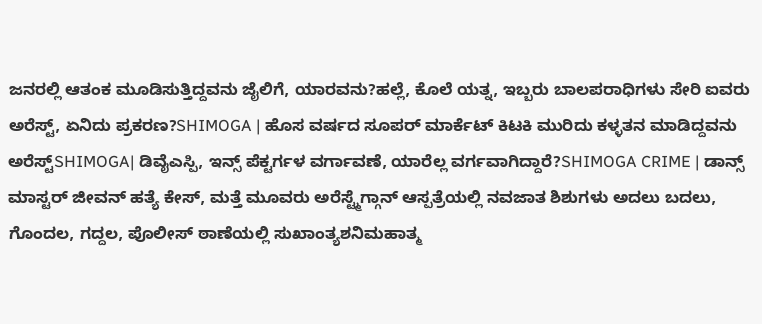ಜನರಲ್ಲಿ ಆತಂಕ ಮೂಡಿಸುತ್ತಿದ್ದವನು ಜೈಲಿಗೆ, ಯಾರವನು?ಹಲ್ಲೆ, ಕೊಲೆ ಯತ್ನ, ಇಬ್ಬರು ಬಾಲಪರಾಧಿಗಳು ಸೇರಿ ಐವರು ಅರೆಸ್ಟ್, ಏನಿದು ಪ್ರಕರಣ?SHIMOGA | ಹೊಸ ವರ್ಷದ ಸೂಪರ್ ಮಾರ್ಕೆಟ್ ಕಿಟಕಿ ಮುರಿದು ಕಳ್ಳತನ ಮಾಡಿದ್ದವನು ಅರೆಸ್ಟ್SHIMOGA| ಡಿವೈಎಸ್ಪಿ, ಇನ್ಸ್ ಪೆಕ್ಟರ್ಗಳ ವರ್ಗಾವಣೆ, ಯಾರೆಲ್ಲ ವರ್ಗವಾಗಿದ್ದಾರೆ?SHIMOGA CRIME | ಡಾನ್ಸ್ ಮಾಸ್ಟರ್ ಜೀವನ್ ಹತ್ಯೆ ಕೇಸ್, ಮತ್ತೆ ಮೂವರು ಅರೆಸ್ಟ್ಮೆಗ್ಗಾನ್ ಆಸ್ಪತ್ರೆಯಲ್ಲಿ ನವಜಾತ ಶಿಶುಗಳು ಅದಲು ಬದಲು, ಗೊಂದಲ, ಗದ್ದಲ, ಪೊಲೀಸ್ ಠಾಣೆಯಲ್ಲಿ ಸುಖಾಂತ್ಯಶನಿಮಹಾತ್ಮ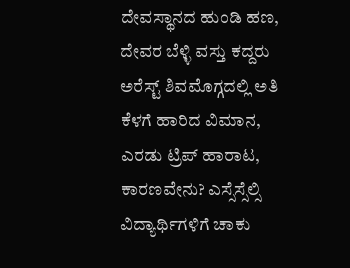ದೇವಸ್ಥಾನದ ಹುಂಡಿ ಹಣ, ದೇವರ ಬೆಳ್ಳಿ ವಸ್ತು ಕದ್ದರು ಅರೆಸ್ಟ್ ಶಿವಮೊಗ್ಗದಲ್ಲಿ ಅತಿ ಕೆಳಗೆ ಹಾರಿದ ವಿಮಾನ, ಎರಡು ಟ್ರಿಪ್ ಹಾರಾಟ, ಕಾರಣವೇನು? ಎಸ್ಸೆಸ್ಸೆಲ್ಸಿ ವಿದ್ಯಾರ್ಥಿಗಳಿಗೆ ಚಾಕು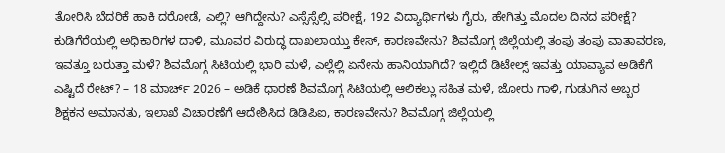ತೋರಿಸಿ ಬೆದರಿಕೆ ಹಾಕಿ ದರೋಡೆ, ಎಲ್ಲಿ? ಆಗಿದ್ದೇನು? ಎಸ್ಸೆಸ್ಸೆಲ್ಸಿ ಪರೀಕ್ಷೆ, 192 ವಿದ್ಯಾರ್ಥಿಗಳು ಗೈರು, ಹೇಗಿತ್ತು ಮೊದಲ ದಿನದ ಪರೀಕ್ಷೆ? ಕುಡಿಗೆರೆಯಲ್ಲಿ ಅಧಿಕಾರಿಗಳ ದಾಳಿ, ಮೂವರ ವಿರುದ್ಧ ದಾಖಲಾಯ್ತು ಕೇಸ್, ಕಾರಣವೇನು? ಶಿವಮೊಗ್ಗ ಜಿಲ್ಲೆಯಲ್ಲಿ ತಂಪು ತಂಪು ವಾತಾವರಣ, ಇವತ್ತೂ ಬರುತ್ತಾ ಮಳೆ? ಶಿವಮೊಗ್ಗ ಸಿಟಿಯಲ್ಲಿ ಭಾರಿ ಮಳೆ, ಎಲ್ಲೆಲ್ಲಿ ಏನೇನು ಹಾನಿಯಾಗಿದೆ? ಇಲ್ಲಿದೆ ಡಿಟೇಲ್ಸ್ ಇವತ್ತು ಯಾವ್ಯಾವ ಅಡಿಕೆಗೆ ಎಷ್ಟಿದೆ ರೇಟ್? – 18 ಮಾರ್ಚ್ 2026 – ಅಡಿಕೆ ಧಾರಣೆ ಶಿವಮೊಗ್ಗ ಸಿಟಿಯಲ್ಲಿ ಆಲಿಕಲ್ಲು ಸಹಿತ ಮಳೆ, ಜೋರು ಗಾಳಿ, ಗುಡುಗಿನ ಅಬ್ಬರ ಶಿಕ್ಷಕನ ಅಮಾನತು, ಇಲಾಖೆ ವಿಚಾರಣೆಗೆ ಆದೇಶಿಸಿದ ಡಿಡಿಪಿಐ, ಕಾರಣವೇನು? ಶಿವಮೊಗ್ಗ ಜಿಲ್ಲೆಯಲ್ಲಿ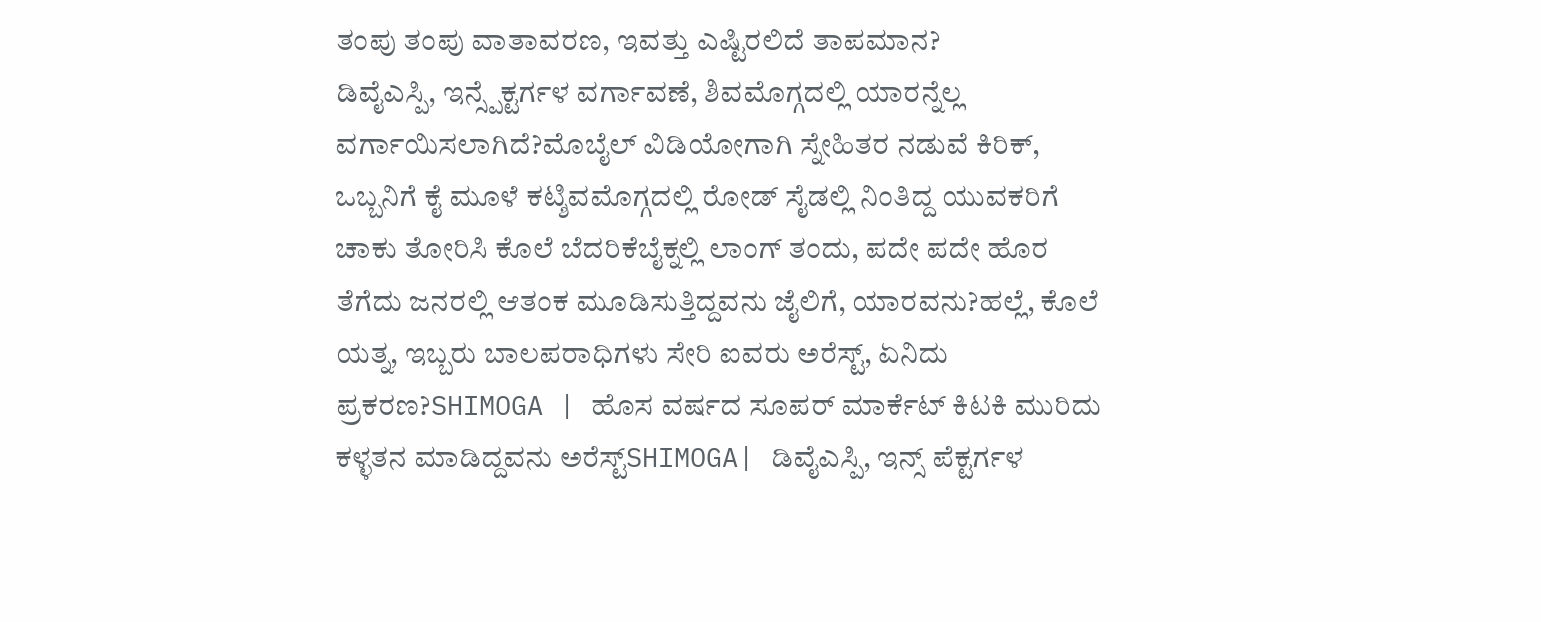ತಂಪು ತಂಪು ವಾತಾವರಣ, ಇವತ್ತು ಎಷ್ಟಿರಲಿದೆ ತಾಪಮಾನ?
ಡಿವೈಎಸ್ಪಿ, ಇನ್ಸ್ಪೆಕ್ಟರ್ಗಳ ವರ್ಗಾವಣೆ, ಶಿವಮೊಗ್ಗದಲ್ಲಿ ಯಾರನ್ನೆಲ್ಲ ವರ್ಗಾಯಿಸಲಾಗಿದೆ?ಮೊಬೈಲ್ ವಿಡಿಯೋಗಾಗಿ ಸ್ನೇಹಿತರ ನಡುವೆ ಕಿರಿಕ್, ಒಬ್ಬನಿಗೆ ಕೈ ಮೂಳೆ ಕಟ್ಶಿವಮೊಗ್ಗದಲ್ಲಿ ರೋಡ್ ಸೈಡಲ್ಲಿ ನಿಂತಿದ್ದ ಯುವಕರಿಗೆ ಚಾಕು ತೋರಿಸಿ ಕೊಲೆ ಬೆದರಿಕೆಬೈಕ್ನಲ್ಲಿ ಲಾಂಗ್ ತಂದು, ಪದೇ ಪದೇ ಹೊರ ತೆಗೆದು ಜನರಲ್ಲಿ ಆತಂಕ ಮೂಡಿಸುತ್ತಿದ್ದವನು ಜೈಲಿಗೆ, ಯಾರವನು?ಹಲ್ಲೆ, ಕೊಲೆ ಯತ್ನ, ಇಬ್ಬರು ಬಾಲಪರಾಧಿಗಳು ಸೇರಿ ಐವರು ಅರೆಸ್ಟ್, ಏನಿದು ಪ್ರಕರಣ?SHIMOGA | ಹೊಸ ವರ್ಷದ ಸೂಪರ್ ಮಾರ್ಕೆಟ್ ಕಿಟಕಿ ಮುರಿದು ಕಳ್ಳತನ ಮಾಡಿದ್ದವನು ಅರೆಸ್ಟ್SHIMOGA| ಡಿವೈಎಸ್ಪಿ, ಇನ್ಸ್ ಪೆಕ್ಟರ್ಗಳ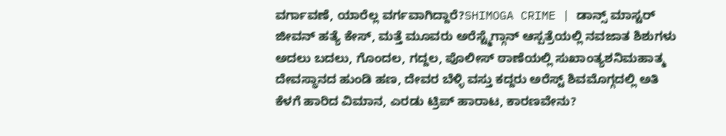ವರ್ಗಾವಣೆ, ಯಾರೆಲ್ಲ ವರ್ಗವಾಗಿದ್ದಾರೆ?SHIMOGA CRIME | ಡಾನ್ಸ್ ಮಾಸ್ಟರ್ ಜೀವನ್ ಹತ್ಯೆ ಕೇಸ್, ಮತ್ತೆ ಮೂವರು ಅರೆಸ್ಟ್ಮೆಗ್ಗಾನ್ ಆಸ್ಪತ್ರೆಯಲ್ಲಿ ನವಜಾತ ಶಿಶುಗಳು ಅದಲು ಬದಲು, ಗೊಂದಲ, ಗದ್ದಲ, ಪೊಲೀಸ್ ಠಾಣೆಯಲ್ಲಿ ಸುಖಾಂತ್ಯಶನಿಮಹಾತ್ಮ ದೇವಸ್ಥಾನದ ಹುಂಡಿ ಹಣ, ದೇವರ ಬೆಳ್ಳಿ ವಸ್ತು ಕದ್ದರು ಅರೆಸ್ಟ್ ಶಿವಮೊಗ್ಗದಲ್ಲಿ ಅತಿ ಕೆಳಗೆ ಹಾರಿದ ವಿಮಾನ, ಎರಡು ಟ್ರಿಪ್ ಹಾರಾಟ, ಕಾರಣವೇನು?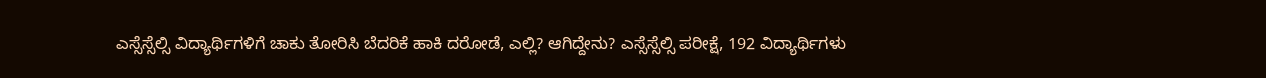ಎಸ್ಸೆಸ್ಸೆಲ್ಸಿ ವಿದ್ಯಾರ್ಥಿಗಳಿಗೆ ಚಾಕು ತೋರಿಸಿ ಬೆದರಿಕೆ ಹಾಕಿ ದರೋಡೆ, ಎಲ್ಲಿ? ಆಗಿದ್ದೇನು? ಎಸ್ಸೆಸ್ಸೆಲ್ಸಿ ಪರೀಕ್ಷೆ, 192 ವಿದ್ಯಾರ್ಥಿಗಳು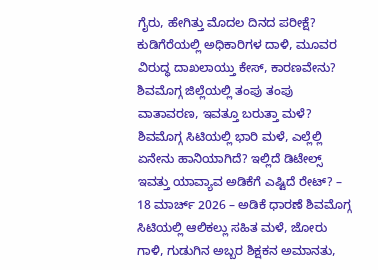ಗೈರು, ಹೇಗಿತ್ತು ಮೊದಲ ದಿನದ ಪರೀಕ್ಷೆ? ಕುಡಿಗೆರೆಯಲ್ಲಿ ಅಧಿಕಾರಿಗಳ ದಾಳಿ, ಮೂವರ ವಿರುದ್ಧ ದಾಖಲಾಯ್ತು ಕೇಸ್, ಕಾರಣವೇನು? ಶಿವಮೊಗ್ಗ ಜಿಲ್ಲೆಯಲ್ಲಿ ತಂಪು ತಂಪು ವಾತಾವರಣ, ಇವತ್ತೂ ಬರುತ್ತಾ ಮಳೆ? ಶಿವಮೊಗ್ಗ ಸಿಟಿಯಲ್ಲಿ ಭಾರಿ ಮಳೆ, ಎಲ್ಲೆಲ್ಲಿ ಏನೇನು ಹಾನಿಯಾಗಿದೆ? ಇಲ್ಲಿದೆ ಡಿಟೇಲ್ಸ್ ಇವತ್ತು ಯಾವ್ಯಾವ ಅಡಿಕೆಗೆ ಎಷ್ಟಿದೆ ರೇಟ್? – 18 ಮಾರ್ಚ್ 2026 – ಅಡಿಕೆ ಧಾರಣೆ ಶಿವಮೊಗ್ಗ ಸಿಟಿಯಲ್ಲಿ ಆಲಿಕಲ್ಲು ಸಹಿತ ಮಳೆ, ಜೋರು ಗಾಳಿ, ಗುಡುಗಿನ ಅಬ್ಬರ ಶಿಕ್ಷಕನ ಅಮಾನತು,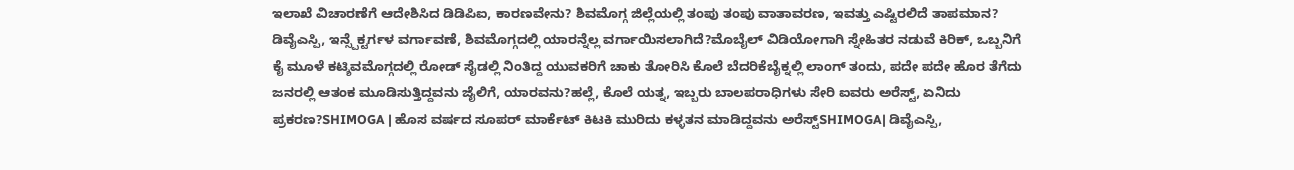ಇಲಾಖೆ ವಿಚಾರಣೆಗೆ ಆದೇಶಿಸಿದ ಡಿಡಿಪಿಐ, ಕಾರಣವೇನು? ಶಿವಮೊಗ್ಗ ಜಿಲ್ಲೆಯಲ್ಲಿ ತಂಪು ತಂಪು ವಾತಾವರಣ, ಇವತ್ತು ಎಷ್ಟಿರಲಿದೆ ತಾಪಮಾನ?
ಡಿವೈಎಸ್ಪಿ, ಇನ್ಸ್ಪೆಕ್ಟರ್ಗಳ ವರ್ಗಾವಣೆ, ಶಿವಮೊಗ್ಗದಲ್ಲಿ ಯಾರನ್ನೆಲ್ಲ ವರ್ಗಾಯಿಸಲಾಗಿದೆ?ಮೊಬೈಲ್ ವಿಡಿಯೋಗಾಗಿ ಸ್ನೇಹಿತರ ನಡುವೆ ಕಿರಿಕ್, ಒಬ್ಬನಿಗೆ ಕೈ ಮೂಳೆ ಕಟ್ಶಿವಮೊಗ್ಗದಲ್ಲಿ ರೋಡ್ ಸೈಡಲ್ಲಿ ನಿಂತಿದ್ದ ಯುವಕರಿಗೆ ಚಾಕು ತೋರಿಸಿ ಕೊಲೆ ಬೆದರಿಕೆಬೈಕ್ನಲ್ಲಿ ಲಾಂಗ್ ತಂದು, ಪದೇ ಪದೇ ಹೊರ ತೆಗೆದು ಜನರಲ್ಲಿ ಆತಂಕ ಮೂಡಿಸುತ್ತಿದ್ದವನು ಜೈಲಿಗೆ, ಯಾರವನು?ಹಲ್ಲೆ, ಕೊಲೆ ಯತ್ನ, ಇಬ್ಬರು ಬಾಲಪರಾಧಿಗಳು ಸೇರಿ ಐವರು ಅರೆಸ್ಟ್, ಏನಿದು ಪ್ರಕರಣ?SHIMOGA | ಹೊಸ ವರ್ಷದ ಸೂಪರ್ ಮಾರ್ಕೆಟ್ ಕಿಟಕಿ ಮುರಿದು ಕಳ್ಳತನ ಮಾಡಿದ್ದವನು ಅರೆಸ್ಟ್SHIMOGA| ಡಿವೈಎಸ್ಪಿ,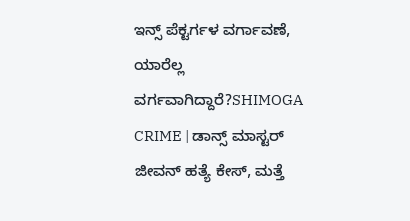ಇನ್ಸ್ ಪೆಕ್ಟರ್ಗಳ ವರ್ಗಾವಣೆ, ಯಾರೆಲ್ಲ ವರ್ಗವಾಗಿದ್ದಾರೆ?SHIMOGA CRIME | ಡಾನ್ಸ್ ಮಾಸ್ಟರ್ ಜೀವನ್ ಹತ್ಯೆ ಕೇಸ್, ಮತ್ತೆ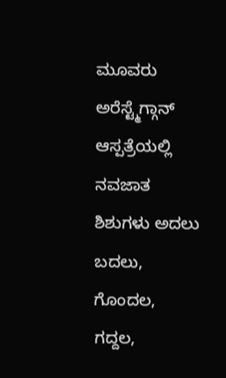ಮೂವರು ಅರೆಸ್ಟ್ಮೆಗ್ಗಾನ್ ಆಸ್ಪತ್ರೆಯಲ್ಲಿ ನವಜಾತ ಶಿಶುಗಳು ಅದಲು ಬದಲು, ಗೊಂದಲ, ಗದ್ದಲ,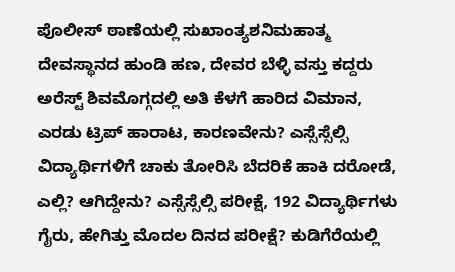ಪೊಲೀಸ್ ಠಾಣೆಯಲ್ಲಿ ಸುಖಾಂತ್ಯಶನಿಮಹಾತ್ಮ ದೇವಸ್ಥಾನದ ಹುಂಡಿ ಹಣ, ದೇವರ ಬೆಳ್ಳಿ ವಸ್ತು ಕದ್ದರು ಅರೆಸ್ಟ್ ಶಿವಮೊಗ್ಗದಲ್ಲಿ ಅತಿ ಕೆಳಗೆ ಹಾರಿದ ವಿಮಾನ, ಎರಡು ಟ್ರಿಪ್ ಹಾರಾಟ, ಕಾರಣವೇನು? ಎಸ್ಸೆಸ್ಸೆಲ್ಸಿ ವಿದ್ಯಾರ್ಥಿಗಳಿಗೆ ಚಾಕು ತೋರಿಸಿ ಬೆದರಿಕೆ ಹಾಕಿ ದರೋಡೆ, ಎಲ್ಲಿ? ಆಗಿದ್ದೇನು? ಎಸ್ಸೆಸ್ಸೆಲ್ಸಿ ಪರೀಕ್ಷೆ, 192 ವಿದ್ಯಾರ್ಥಿಗಳು ಗೈರು, ಹೇಗಿತ್ತು ಮೊದಲ ದಿನದ ಪರೀಕ್ಷೆ? ಕುಡಿಗೆರೆಯಲ್ಲಿ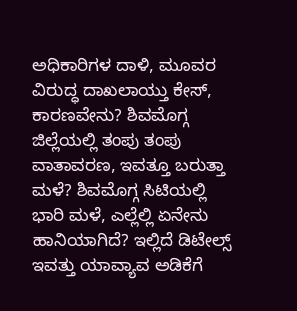ಅಧಿಕಾರಿಗಳ ದಾಳಿ, ಮೂವರ ವಿರುದ್ಧ ದಾಖಲಾಯ್ತು ಕೇಸ್, ಕಾರಣವೇನು? ಶಿವಮೊಗ್ಗ ಜಿಲ್ಲೆಯಲ್ಲಿ ತಂಪು ತಂಪು ವಾತಾವರಣ, ಇವತ್ತೂ ಬರುತ್ತಾ ಮಳೆ? ಶಿವಮೊಗ್ಗ ಸಿಟಿಯಲ್ಲಿ ಭಾರಿ ಮಳೆ, ಎಲ್ಲೆಲ್ಲಿ ಏನೇನು ಹಾನಿಯಾಗಿದೆ? ಇಲ್ಲಿದೆ ಡಿಟೇಲ್ಸ್ ಇವತ್ತು ಯಾವ್ಯಾವ ಅಡಿಕೆಗೆ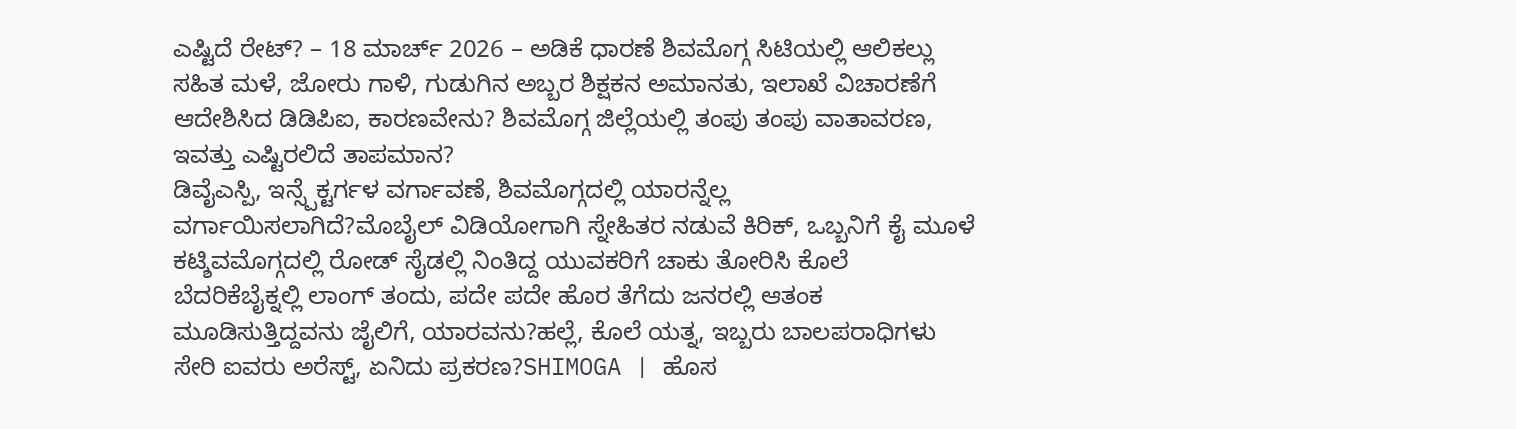ಎಷ್ಟಿದೆ ರೇಟ್? – 18 ಮಾರ್ಚ್ 2026 – ಅಡಿಕೆ ಧಾರಣೆ ಶಿವಮೊಗ್ಗ ಸಿಟಿಯಲ್ಲಿ ಆಲಿಕಲ್ಲು ಸಹಿತ ಮಳೆ, ಜೋರು ಗಾಳಿ, ಗುಡುಗಿನ ಅಬ್ಬರ ಶಿಕ್ಷಕನ ಅಮಾನತು, ಇಲಾಖೆ ವಿಚಾರಣೆಗೆ ಆದೇಶಿಸಿದ ಡಿಡಿಪಿಐ, ಕಾರಣವೇನು? ಶಿವಮೊಗ್ಗ ಜಿಲ್ಲೆಯಲ್ಲಿ ತಂಪು ತಂಪು ವಾತಾವರಣ, ಇವತ್ತು ಎಷ್ಟಿರಲಿದೆ ತಾಪಮಾನ?
ಡಿವೈಎಸ್ಪಿ, ಇನ್ಸ್ಪೆಕ್ಟರ್ಗಳ ವರ್ಗಾವಣೆ, ಶಿವಮೊಗ್ಗದಲ್ಲಿ ಯಾರನ್ನೆಲ್ಲ ವರ್ಗಾಯಿಸಲಾಗಿದೆ?ಮೊಬೈಲ್ ವಿಡಿಯೋಗಾಗಿ ಸ್ನೇಹಿತರ ನಡುವೆ ಕಿರಿಕ್, ಒಬ್ಬನಿಗೆ ಕೈ ಮೂಳೆ ಕಟ್ಶಿವಮೊಗ್ಗದಲ್ಲಿ ರೋಡ್ ಸೈಡಲ್ಲಿ ನಿಂತಿದ್ದ ಯುವಕರಿಗೆ ಚಾಕು ತೋರಿಸಿ ಕೊಲೆ ಬೆದರಿಕೆಬೈಕ್ನಲ್ಲಿ ಲಾಂಗ್ ತಂದು, ಪದೇ ಪದೇ ಹೊರ ತೆಗೆದು ಜನರಲ್ಲಿ ಆತಂಕ ಮೂಡಿಸುತ್ತಿದ್ದವನು ಜೈಲಿಗೆ, ಯಾರವನು?ಹಲ್ಲೆ, ಕೊಲೆ ಯತ್ನ, ಇಬ್ಬರು ಬಾಲಪರಾಧಿಗಳು ಸೇರಿ ಐವರು ಅರೆಸ್ಟ್, ಏನಿದು ಪ್ರಕರಣ?SHIMOGA | ಹೊಸ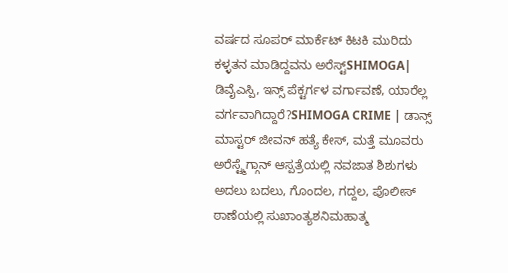ವರ್ಷದ ಸೂಪರ್ ಮಾರ್ಕೆಟ್ ಕಿಟಕಿ ಮುರಿದು ಕಳ್ಳತನ ಮಾಡಿದ್ದವನು ಅರೆಸ್ಟ್SHIMOGA| ಡಿವೈಎಸ್ಪಿ, ಇನ್ಸ್ ಪೆಕ್ಟರ್ಗಳ ವರ್ಗಾವಣೆ, ಯಾರೆಲ್ಲ ವರ್ಗವಾಗಿದ್ದಾರೆ?SHIMOGA CRIME | ಡಾನ್ಸ್ ಮಾಸ್ಟರ್ ಜೀವನ್ ಹತ್ಯೆ ಕೇಸ್, ಮತ್ತೆ ಮೂವರು ಅರೆಸ್ಟ್ಮೆಗ್ಗಾನ್ ಆಸ್ಪತ್ರೆಯಲ್ಲಿ ನವಜಾತ ಶಿಶುಗಳು ಅದಲು ಬದಲು, ಗೊಂದಲ, ಗದ್ದಲ, ಪೊಲೀಸ್ ಠಾಣೆಯಲ್ಲಿ ಸುಖಾಂತ್ಯಶನಿಮಹಾತ್ಮ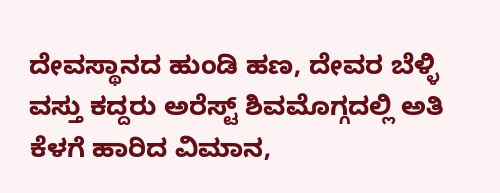ದೇವಸ್ಥಾನದ ಹುಂಡಿ ಹಣ, ದೇವರ ಬೆಳ್ಳಿ ವಸ್ತು ಕದ್ದರು ಅರೆಸ್ಟ್ ಶಿವಮೊಗ್ಗದಲ್ಲಿ ಅತಿ ಕೆಳಗೆ ಹಾರಿದ ವಿಮಾನ,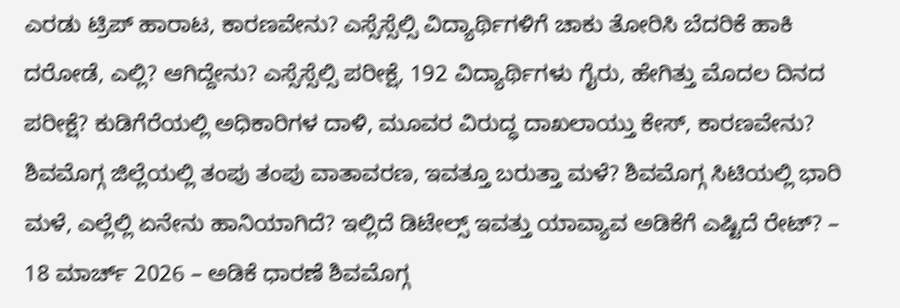ಎರಡು ಟ್ರಿಪ್ ಹಾರಾಟ, ಕಾರಣವೇನು? ಎಸ್ಸೆಸ್ಸೆಲ್ಸಿ ವಿದ್ಯಾರ್ಥಿಗಳಿಗೆ ಚಾಕು ತೋರಿಸಿ ಬೆದರಿಕೆ ಹಾಕಿ ದರೋಡೆ, ಎಲ್ಲಿ? ಆಗಿದ್ದೇನು? ಎಸ್ಸೆಸ್ಸೆಲ್ಸಿ ಪರೀಕ್ಷೆ, 192 ವಿದ್ಯಾರ್ಥಿಗಳು ಗೈರು, ಹೇಗಿತ್ತು ಮೊದಲ ದಿನದ ಪರೀಕ್ಷೆ? ಕುಡಿಗೆರೆಯಲ್ಲಿ ಅಧಿಕಾರಿಗಳ ದಾಳಿ, ಮೂವರ ವಿರುದ್ಧ ದಾಖಲಾಯ್ತು ಕೇಸ್, ಕಾರಣವೇನು? ಶಿವಮೊಗ್ಗ ಜಿಲ್ಲೆಯಲ್ಲಿ ತಂಪು ತಂಪು ವಾತಾವರಣ, ಇವತ್ತೂ ಬರುತ್ತಾ ಮಳೆ? ಶಿವಮೊಗ್ಗ ಸಿಟಿಯಲ್ಲಿ ಭಾರಿ ಮಳೆ, ಎಲ್ಲೆಲ್ಲಿ ಏನೇನು ಹಾನಿಯಾಗಿದೆ? ಇಲ್ಲಿದೆ ಡಿಟೇಲ್ಸ್ ಇವತ್ತು ಯಾವ್ಯಾವ ಅಡಿಕೆಗೆ ಎಷ್ಟಿದೆ ರೇಟ್? – 18 ಮಾರ್ಚ್ 2026 – ಅಡಿಕೆ ಧಾರಣೆ ಶಿವಮೊಗ್ಗ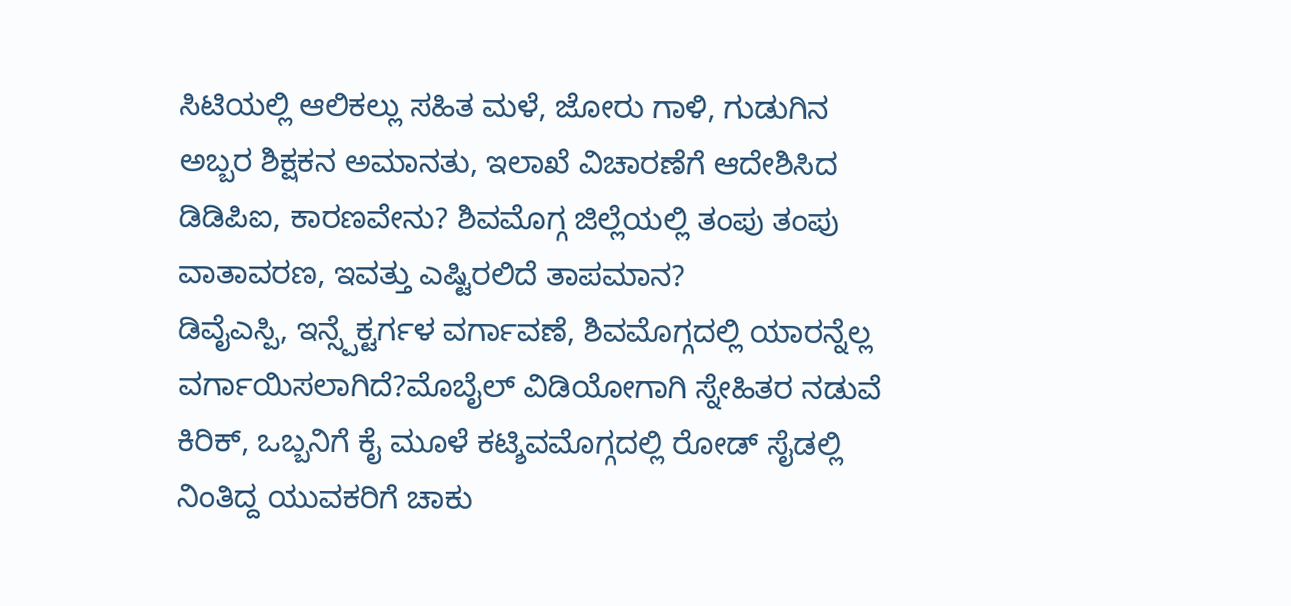ಸಿಟಿಯಲ್ಲಿ ಆಲಿಕಲ್ಲು ಸಹಿತ ಮಳೆ, ಜೋರು ಗಾಳಿ, ಗುಡುಗಿನ ಅಬ್ಬರ ಶಿಕ್ಷಕನ ಅಮಾನತು, ಇಲಾಖೆ ವಿಚಾರಣೆಗೆ ಆದೇಶಿಸಿದ ಡಿಡಿಪಿಐ, ಕಾರಣವೇನು? ಶಿವಮೊಗ್ಗ ಜಿಲ್ಲೆಯಲ್ಲಿ ತಂಪು ತಂಪು ವಾತಾವರಣ, ಇವತ್ತು ಎಷ್ಟಿರಲಿದೆ ತಾಪಮಾನ?
ಡಿವೈಎಸ್ಪಿ, ಇನ್ಸ್ಪೆಕ್ಟರ್ಗಳ ವರ್ಗಾವಣೆ, ಶಿವಮೊಗ್ಗದಲ್ಲಿ ಯಾರನ್ನೆಲ್ಲ ವರ್ಗಾಯಿಸಲಾಗಿದೆ?ಮೊಬೈಲ್ ವಿಡಿಯೋಗಾಗಿ ಸ್ನೇಹಿತರ ನಡುವೆ ಕಿರಿಕ್, ಒಬ್ಬನಿಗೆ ಕೈ ಮೂಳೆ ಕಟ್ಶಿವಮೊಗ್ಗದಲ್ಲಿ ರೋಡ್ ಸೈಡಲ್ಲಿ ನಿಂತಿದ್ದ ಯುವಕರಿಗೆ ಚಾಕು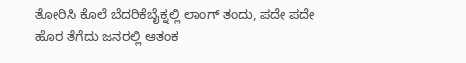ತೋರಿಸಿ ಕೊಲೆ ಬೆದರಿಕೆಬೈಕ್ನಲ್ಲಿ ಲಾಂಗ್ ತಂದು, ಪದೇ ಪದೇ ಹೊರ ತೆಗೆದು ಜನರಲ್ಲಿ ಆತಂಕ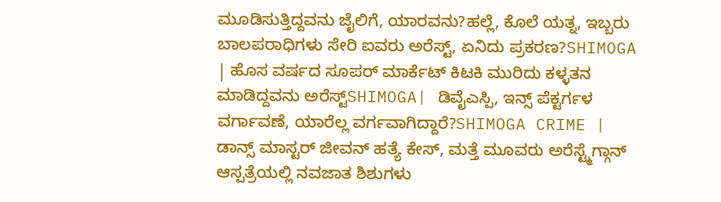ಮೂಡಿಸುತ್ತಿದ್ದವನು ಜೈಲಿಗೆ, ಯಾರವನು?ಹಲ್ಲೆ, ಕೊಲೆ ಯತ್ನ, ಇಬ್ಬರು ಬಾಲಪರಾಧಿಗಳು ಸೇರಿ ಐವರು ಅರೆಸ್ಟ್, ಏನಿದು ಪ್ರಕರಣ?SHIMOGA | ಹೊಸ ವರ್ಷದ ಸೂಪರ್ ಮಾರ್ಕೆಟ್ ಕಿಟಕಿ ಮುರಿದು ಕಳ್ಳತನ ಮಾಡಿದ್ದವನು ಅರೆಸ್ಟ್SHIMOGA| ಡಿವೈಎಸ್ಪಿ, ಇನ್ಸ್ ಪೆಕ್ಟರ್ಗಳ ವರ್ಗಾವಣೆ, ಯಾರೆಲ್ಲ ವರ್ಗವಾಗಿದ್ದಾರೆ?SHIMOGA CRIME | ಡಾನ್ಸ್ ಮಾಸ್ಟರ್ ಜೀವನ್ ಹತ್ಯೆ ಕೇಸ್, ಮತ್ತೆ ಮೂವರು ಅರೆಸ್ಟ್ಮೆಗ್ಗಾನ್ ಆಸ್ಪತ್ರೆಯಲ್ಲಿ ನವಜಾತ ಶಿಶುಗಳು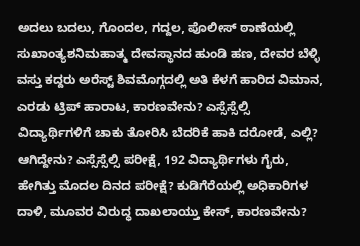ಅದಲು ಬದಲು, ಗೊಂದಲ, ಗದ್ದಲ, ಪೊಲೀಸ್ ಠಾಣೆಯಲ್ಲಿ ಸುಖಾಂತ್ಯಶನಿಮಹಾತ್ಮ ದೇವಸ್ಥಾನದ ಹುಂಡಿ ಹಣ, ದೇವರ ಬೆಳ್ಳಿ ವಸ್ತು ಕದ್ದರು ಅರೆಸ್ಟ್ ಶಿವಮೊಗ್ಗದಲ್ಲಿ ಅತಿ ಕೆಳಗೆ ಹಾರಿದ ವಿಮಾನ, ಎರಡು ಟ್ರಿಪ್ ಹಾರಾಟ, ಕಾರಣವೇನು? ಎಸ್ಸೆಸ್ಸೆಲ್ಸಿ ವಿದ್ಯಾರ್ಥಿಗಳಿಗೆ ಚಾಕು ತೋರಿಸಿ ಬೆದರಿಕೆ ಹಾಕಿ ದರೋಡೆ, ಎಲ್ಲಿ? ಆಗಿದ್ದೇನು? ಎಸ್ಸೆಸ್ಸೆಲ್ಸಿ ಪರೀಕ್ಷೆ, 192 ವಿದ್ಯಾರ್ಥಿಗಳು ಗೈರು, ಹೇಗಿತ್ತು ಮೊದಲ ದಿನದ ಪರೀಕ್ಷೆ? ಕುಡಿಗೆರೆಯಲ್ಲಿ ಅಧಿಕಾರಿಗಳ ದಾಳಿ, ಮೂವರ ವಿರುದ್ಧ ದಾಖಲಾಯ್ತು ಕೇಸ್, ಕಾರಣವೇನು?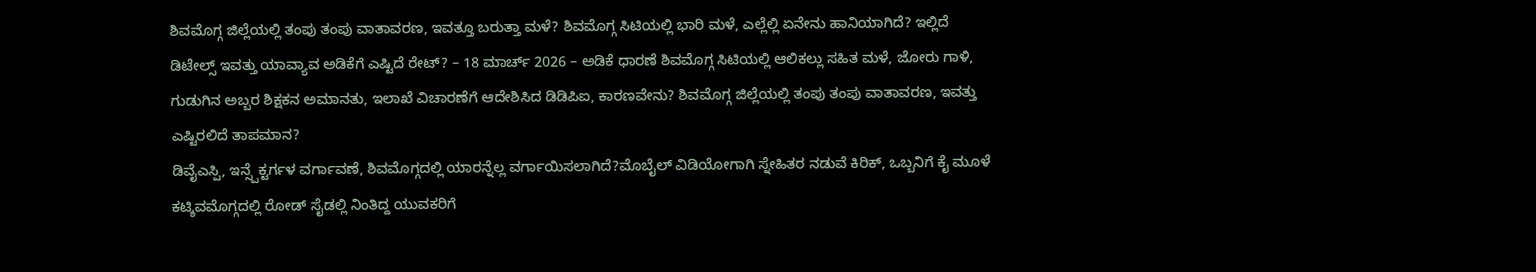ಶಿವಮೊಗ್ಗ ಜಿಲ್ಲೆಯಲ್ಲಿ ತಂಪು ತಂಪು ವಾತಾವರಣ, ಇವತ್ತೂ ಬರುತ್ತಾ ಮಳೆ? ಶಿವಮೊಗ್ಗ ಸಿಟಿಯಲ್ಲಿ ಭಾರಿ ಮಳೆ, ಎಲ್ಲೆಲ್ಲಿ ಏನೇನು ಹಾನಿಯಾಗಿದೆ? ಇಲ್ಲಿದೆ ಡಿಟೇಲ್ಸ್ ಇವತ್ತು ಯಾವ್ಯಾವ ಅಡಿಕೆಗೆ ಎಷ್ಟಿದೆ ರೇಟ್? – 18 ಮಾರ್ಚ್ 2026 – ಅಡಿಕೆ ಧಾರಣೆ ಶಿವಮೊಗ್ಗ ಸಿಟಿಯಲ್ಲಿ ಆಲಿಕಲ್ಲು ಸಹಿತ ಮಳೆ, ಜೋರು ಗಾಳಿ, ಗುಡುಗಿನ ಅಬ್ಬರ ಶಿಕ್ಷಕನ ಅಮಾನತು, ಇಲಾಖೆ ವಿಚಾರಣೆಗೆ ಆದೇಶಿಸಿದ ಡಿಡಿಪಿಐ, ಕಾರಣವೇನು? ಶಿವಮೊಗ್ಗ ಜಿಲ್ಲೆಯಲ್ಲಿ ತಂಪು ತಂಪು ವಾತಾವರಣ, ಇವತ್ತು ಎಷ್ಟಿರಲಿದೆ ತಾಪಮಾನ?
ಡಿವೈಎಸ್ಪಿ, ಇನ್ಸ್ಪೆಕ್ಟರ್ಗಳ ವರ್ಗಾವಣೆ, ಶಿವಮೊಗ್ಗದಲ್ಲಿ ಯಾರನ್ನೆಲ್ಲ ವರ್ಗಾಯಿಸಲಾಗಿದೆ?ಮೊಬೈಲ್ ವಿಡಿಯೋಗಾಗಿ ಸ್ನೇಹಿತರ ನಡುವೆ ಕಿರಿಕ್, ಒಬ್ಬನಿಗೆ ಕೈ ಮೂಳೆ ಕಟ್ಶಿವಮೊಗ್ಗದಲ್ಲಿ ರೋಡ್ ಸೈಡಲ್ಲಿ ನಿಂತಿದ್ದ ಯುವಕರಿಗೆ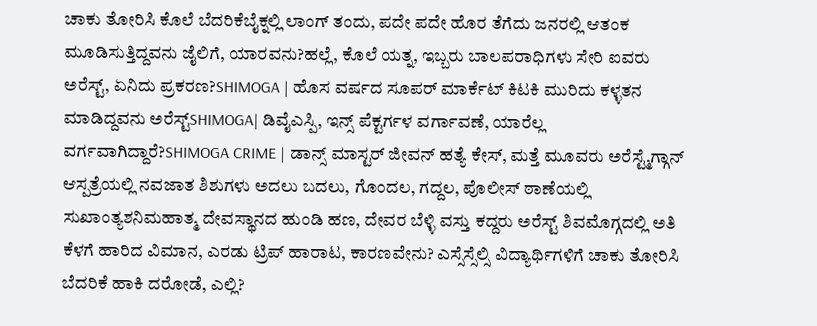ಚಾಕು ತೋರಿಸಿ ಕೊಲೆ ಬೆದರಿಕೆಬೈಕ್ನಲ್ಲಿ ಲಾಂಗ್ ತಂದು, ಪದೇ ಪದೇ ಹೊರ ತೆಗೆದು ಜನರಲ್ಲಿ ಆತಂಕ ಮೂಡಿಸುತ್ತಿದ್ದವನು ಜೈಲಿಗೆ, ಯಾರವನು?ಹಲ್ಲೆ, ಕೊಲೆ ಯತ್ನ, ಇಬ್ಬರು ಬಾಲಪರಾಧಿಗಳು ಸೇರಿ ಐವರು ಅರೆಸ್ಟ್, ಏನಿದು ಪ್ರಕರಣ?SHIMOGA | ಹೊಸ ವರ್ಷದ ಸೂಪರ್ ಮಾರ್ಕೆಟ್ ಕಿಟಕಿ ಮುರಿದು ಕಳ್ಳತನ ಮಾಡಿದ್ದವನು ಅರೆಸ್ಟ್SHIMOGA| ಡಿವೈಎಸ್ಪಿ, ಇನ್ಸ್ ಪೆಕ್ಟರ್ಗಳ ವರ್ಗಾವಣೆ, ಯಾರೆಲ್ಲ ವರ್ಗವಾಗಿದ್ದಾರೆ?SHIMOGA CRIME | ಡಾನ್ಸ್ ಮಾಸ್ಟರ್ ಜೀವನ್ ಹತ್ಯೆ ಕೇಸ್, ಮತ್ತೆ ಮೂವರು ಅರೆಸ್ಟ್ಮೆಗ್ಗಾನ್ ಆಸ್ಪತ್ರೆಯಲ್ಲಿ ನವಜಾತ ಶಿಶುಗಳು ಅದಲು ಬದಲು, ಗೊಂದಲ, ಗದ್ದಲ, ಪೊಲೀಸ್ ಠಾಣೆಯಲ್ಲಿ ಸುಖಾಂತ್ಯಶನಿಮಹಾತ್ಮ ದೇವಸ್ಥಾನದ ಹುಂಡಿ ಹಣ, ದೇವರ ಬೆಳ್ಳಿ ವಸ್ತು ಕದ್ದರು ಅರೆಸ್ಟ್ ಶಿವಮೊಗ್ಗದಲ್ಲಿ ಅತಿ ಕೆಳಗೆ ಹಾರಿದ ವಿಮಾನ, ಎರಡು ಟ್ರಿಪ್ ಹಾರಾಟ, ಕಾರಣವೇನು? ಎಸ್ಸೆಸ್ಸೆಲ್ಸಿ ವಿದ್ಯಾರ್ಥಿಗಳಿಗೆ ಚಾಕು ತೋರಿಸಿ ಬೆದರಿಕೆ ಹಾಕಿ ದರೋಡೆ, ಎಲ್ಲಿ?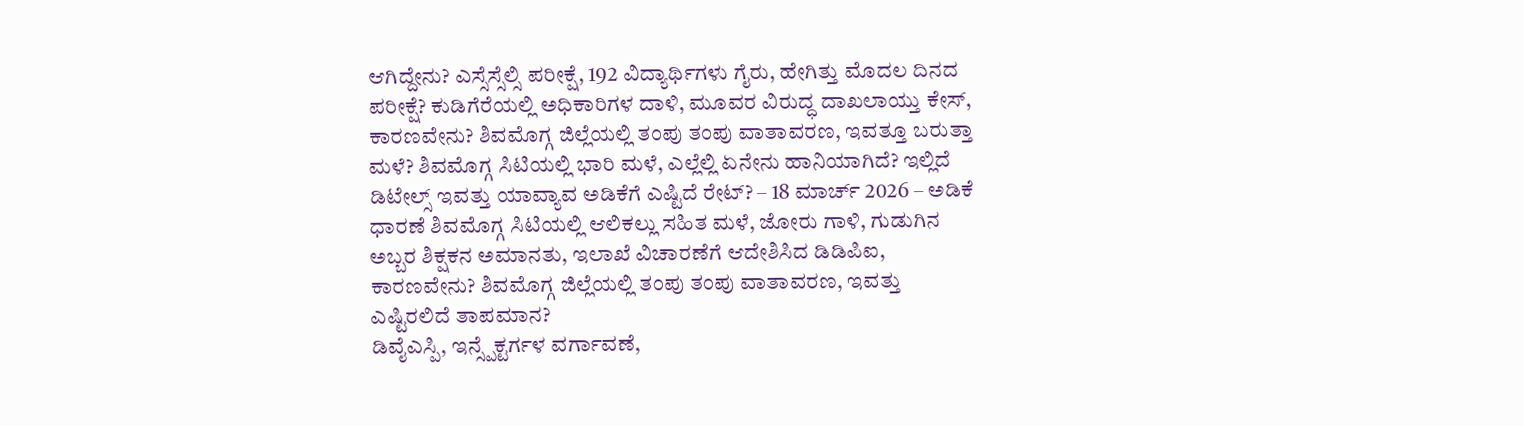ಆಗಿದ್ದೇನು? ಎಸ್ಸೆಸ್ಸೆಲ್ಸಿ ಪರೀಕ್ಷೆ, 192 ವಿದ್ಯಾರ್ಥಿಗಳು ಗೈರು, ಹೇಗಿತ್ತು ಮೊದಲ ದಿನದ ಪರೀಕ್ಷೆ? ಕುಡಿಗೆರೆಯಲ್ಲಿ ಅಧಿಕಾರಿಗಳ ದಾಳಿ, ಮೂವರ ವಿರುದ್ಧ ದಾಖಲಾಯ್ತು ಕೇಸ್, ಕಾರಣವೇನು? ಶಿವಮೊಗ್ಗ ಜಿಲ್ಲೆಯಲ್ಲಿ ತಂಪು ತಂಪು ವಾತಾವರಣ, ಇವತ್ತೂ ಬರುತ್ತಾ ಮಳೆ? ಶಿವಮೊಗ್ಗ ಸಿಟಿಯಲ್ಲಿ ಭಾರಿ ಮಳೆ, ಎಲ್ಲೆಲ್ಲಿ ಏನೇನು ಹಾನಿಯಾಗಿದೆ? ಇಲ್ಲಿದೆ ಡಿಟೇಲ್ಸ್ ಇವತ್ತು ಯಾವ್ಯಾವ ಅಡಿಕೆಗೆ ಎಷ್ಟಿದೆ ರೇಟ್? – 18 ಮಾರ್ಚ್ 2026 – ಅಡಿಕೆ ಧಾರಣೆ ಶಿವಮೊಗ್ಗ ಸಿಟಿಯಲ್ಲಿ ಆಲಿಕಲ್ಲು ಸಹಿತ ಮಳೆ, ಜೋರು ಗಾಳಿ, ಗುಡುಗಿನ ಅಬ್ಬರ ಶಿಕ್ಷಕನ ಅಮಾನತು, ಇಲಾಖೆ ವಿಚಾರಣೆಗೆ ಆದೇಶಿಸಿದ ಡಿಡಿಪಿಐ, ಕಾರಣವೇನು? ಶಿವಮೊಗ್ಗ ಜಿಲ್ಲೆಯಲ್ಲಿ ತಂಪು ತಂಪು ವಾತಾವರಣ, ಇವತ್ತು ಎಷ್ಟಿರಲಿದೆ ತಾಪಮಾನ?
ಡಿವೈಎಸ್ಪಿ, ಇನ್ಸ್ಪೆಕ್ಟರ್ಗಳ ವರ್ಗಾವಣೆ,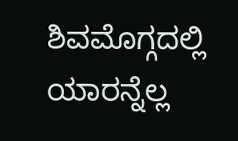ಶಿವಮೊಗ್ಗದಲ್ಲಿ ಯಾರನ್ನೆಲ್ಲ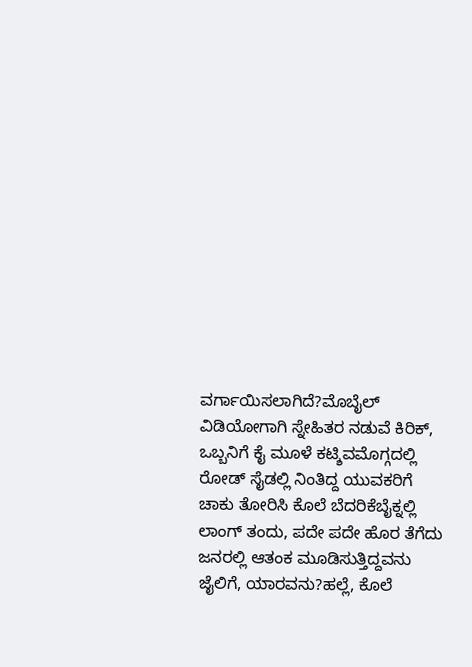ವರ್ಗಾಯಿಸಲಾಗಿದೆ?ಮೊಬೈಲ್ ವಿಡಿಯೋಗಾಗಿ ಸ್ನೇಹಿತರ ನಡುವೆ ಕಿರಿಕ್, ಒಬ್ಬನಿಗೆ ಕೈ ಮೂಳೆ ಕಟ್ಶಿವಮೊಗ್ಗದಲ್ಲಿ ರೋಡ್ ಸೈಡಲ್ಲಿ ನಿಂತಿದ್ದ ಯುವಕರಿಗೆ ಚಾಕು ತೋರಿಸಿ ಕೊಲೆ ಬೆದರಿಕೆಬೈಕ್ನಲ್ಲಿ ಲಾಂಗ್ ತಂದು, ಪದೇ ಪದೇ ಹೊರ ತೆಗೆದು ಜನರಲ್ಲಿ ಆತಂಕ ಮೂಡಿಸುತ್ತಿದ್ದವನು ಜೈಲಿಗೆ, ಯಾರವನು?ಹಲ್ಲೆ, ಕೊಲೆ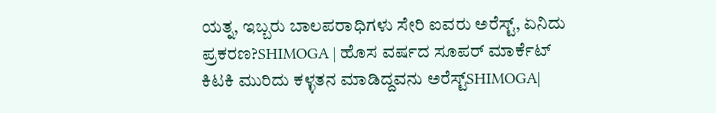ಯತ್ನ, ಇಬ್ಬರು ಬಾಲಪರಾಧಿಗಳು ಸೇರಿ ಐವರು ಅರೆಸ್ಟ್, ಏನಿದು ಪ್ರಕರಣ?SHIMOGA | ಹೊಸ ವರ್ಷದ ಸೂಪರ್ ಮಾರ್ಕೆಟ್ ಕಿಟಕಿ ಮುರಿದು ಕಳ್ಳತನ ಮಾಡಿದ್ದವನು ಅರೆಸ್ಟ್SHIMOGA|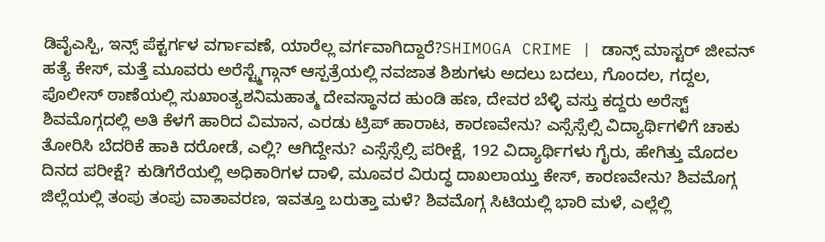ಡಿವೈಎಸ್ಪಿ, ಇನ್ಸ್ ಪೆಕ್ಟರ್ಗಳ ವರ್ಗಾವಣೆ, ಯಾರೆಲ್ಲ ವರ್ಗವಾಗಿದ್ದಾರೆ?SHIMOGA CRIME | ಡಾನ್ಸ್ ಮಾಸ್ಟರ್ ಜೀವನ್ ಹತ್ಯೆ ಕೇಸ್, ಮತ್ತೆ ಮೂವರು ಅರೆಸ್ಟ್ಮೆಗ್ಗಾನ್ ಆಸ್ಪತ್ರೆಯಲ್ಲಿ ನವಜಾತ ಶಿಶುಗಳು ಅದಲು ಬದಲು, ಗೊಂದಲ, ಗದ್ದಲ, ಪೊಲೀಸ್ ಠಾಣೆಯಲ್ಲಿ ಸುಖಾಂತ್ಯಶನಿಮಹಾತ್ಮ ದೇವಸ್ಥಾನದ ಹುಂಡಿ ಹಣ, ದೇವರ ಬೆಳ್ಳಿ ವಸ್ತು ಕದ್ದರು ಅರೆಸ್ಟ್ ಶಿವಮೊಗ್ಗದಲ್ಲಿ ಅತಿ ಕೆಳಗೆ ಹಾರಿದ ವಿಮಾನ, ಎರಡು ಟ್ರಿಪ್ ಹಾರಾಟ, ಕಾರಣವೇನು? ಎಸ್ಸೆಸ್ಸೆಲ್ಸಿ ವಿದ್ಯಾರ್ಥಿಗಳಿಗೆ ಚಾಕು ತೋರಿಸಿ ಬೆದರಿಕೆ ಹಾಕಿ ದರೋಡೆ, ಎಲ್ಲಿ? ಆಗಿದ್ದೇನು? ಎಸ್ಸೆಸ್ಸೆಲ್ಸಿ ಪರೀಕ್ಷೆ, 192 ವಿದ್ಯಾರ್ಥಿಗಳು ಗೈರು, ಹೇಗಿತ್ತು ಮೊದಲ ದಿನದ ಪರೀಕ್ಷೆ? ಕುಡಿಗೆರೆಯಲ್ಲಿ ಅಧಿಕಾರಿಗಳ ದಾಳಿ, ಮೂವರ ವಿರುದ್ಧ ದಾಖಲಾಯ್ತು ಕೇಸ್, ಕಾರಣವೇನು? ಶಿವಮೊಗ್ಗ ಜಿಲ್ಲೆಯಲ್ಲಿ ತಂಪು ತಂಪು ವಾತಾವರಣ, ಇವತ್ತೂ ಬರುತ್ತಾ ಮಳೆ? ಶಿವಮೊಗ್ಗ ಸಿಟಿಯಲ್ಲಿ ಭಾರಿ ಮಳೆ, ಎಲ್ಲೆಲ್ಲಿ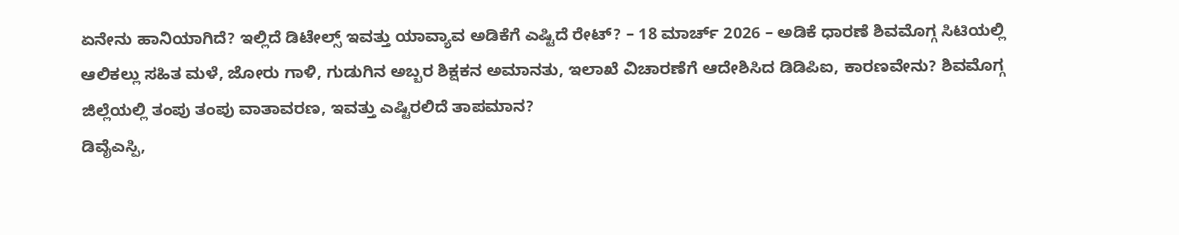ಏನೇನು ಹಾನಿಯಾಗಿದೆ? ಇಲ್ಲಿದೆ ಡಿಟೇಲ್ಸ್ ಇವತ್ತು ಯಾವ್ಯಾವ ಅಡಿಕೆಗೆ ಎಷ್ಟಿದೆ ರೇಟ್? – 18 ಮಾರ್ಚ್ 2026 – ಅಡಿಕೆ ಧಾರಣೆ ಶಿವಮೊಗ್ಗ ಸಿಟಿಯಲ್ಲಿ ಆಲಿಕಲ್ಲು ಸಹಿತ ಮಳೆ, ಜೋರು ಗಾಳಿ, ಗುಡುಗಿನ ಅಬ್ಬರ ಶಿಕ್ಷಕನ ಅಮಾನತು, ಇಲಾಖೆ ವಿಚಾರಣೆಗೆ ಆದೇಶಿಸಿದ ಡಿಡಿಪಿಐ, ಕಾರಣವೇನು? ಶಿವಮೊಗ್ಗ ಜಿಲ್ಲೆಯಲ್ಲಿ ತಂಪು ತಂಪು ವಾತಾವರಣ, ಇವತ್ತು ಎಷ್ಟಿರಲಿದೆ ತಾಪಮಾನ?
ಡಿವೈಎಸ್ಪಿ,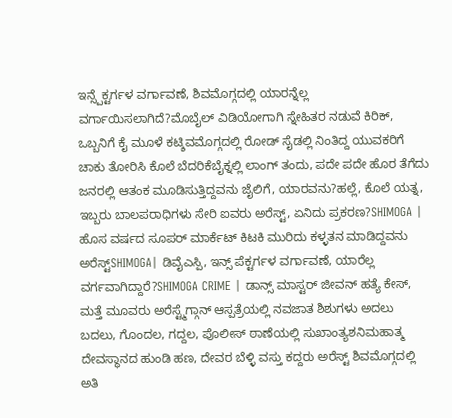ಇನ್ಸ್ಪೆಕ್ಟರ್ಗಳ ವರ್ಗಾವಣೆ, ಶಿವಮೊಗ್ಗದಲ್ಲಿ ಯಾರನ್ನೆಲ್ಲ ವರ್ಗಾಯಿಸಲಾಗಿದೆ?ಮೊಬೈಲ್ ವಿಡಿಯೋಗಾಗಿ ಸ್ನೇಹಿತರ ನಡುವೆ ಕಿರಿಕ್, ಒಬ್ಬನಿಗೆ ಕೈ ಮೂಳೆ ಕಟ್ಶಿವಮೊಗ್ಗದಲ್ಲಿ ರೋಡ್ ಸೈಡಲ್ಲಿ ನಿಂತಿದ್ದ ಯುವಕರಿಗೆ ಚಾಕು ತೋರಿಸಿ ಕೊಲೆ ಬೆದರಿಕೆಬೈಕ್ನಲ್ಲಿ ಲಾಂಗ್ ತಂದು, ಪದೇ ಪದೇ ಹೊರ ತೆಗೆದು ಜನರಲ್ಲಿ ಆತಂಕ ಮೂಡಿಸುತ್ತಿದ್ದವನು ಜೈಲಿಗೆ, ಯಾರವನು?ಹಲ್ಲೆ, ಕೊಲೆ ಯತ್ನ, ಇಬ್ಬರು ಬಾಲಪರಾಧಿಗಳು ಸೇರಿ ಐವರು ಅರೆಸ್ಟ್, ಏನಿದು ಪ್ರಕರಣ?SHIMOGA | ಹೊಸ ವರ್ಷದ ಸೂಪರ್ ಮಾರ್ಕೆಟ್ ಕಿಟಕಿ ಮುರಿದು ಕಳ್ಳತನ ಮಾಡಿದ್ದವನು ಅರೆಸ್ಟ್SHIMOGA| ಡಿವೈಎಸ್ಪಿ, ಇನ್ಸ್ ಪೆಕ್ಟರ್ಗಳ ವರ್ಗಾವಣೆ, ಯಾರೆಲ್ಲ ವರ್ಗವಾಗಿದ್ದಾರೆ?SHIMOGA CRIME | ಡಾನ್ಸ್ ಮಾಸ್ಟರ್ ಜೀವನ್ ಹತ್ಯೆ ಕೇಸ್, ಮತ್ತೆ ಮೂವರು ಅರೆಸ್ಟ್ಮೆಗ್ಗಾನ್ ಆಸ್ಪತ್ರೆಯಲ್ಲಿ ನವಜಾತ ಶಿಶುಗಳು ಅದಲು ಬದಲು, ಗೊಂದಲ, ಗದ್ದಲ, ಪೊಲೀಸ್ ಠಾಣೆಯಲ್ಲಿ ಸುಖಾಂತ್ಯಶನಿಮಹಾತ್ಮ ದೇವಸ್ಥಾನದ ಹುಂಡಿ ಹಣ, ದೇವರ ಬೆಳ್ಳಿ ವಸ್ತು ಕದ್ದರು ಅರೆಸ್ಟ್ ಶಿವಮೊಗ್ಗದಲ್ಲಿ ಅತಿ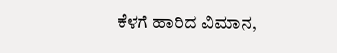ಕೆಳಗೆ ಹಾರಿದ ವಿಮಾನ,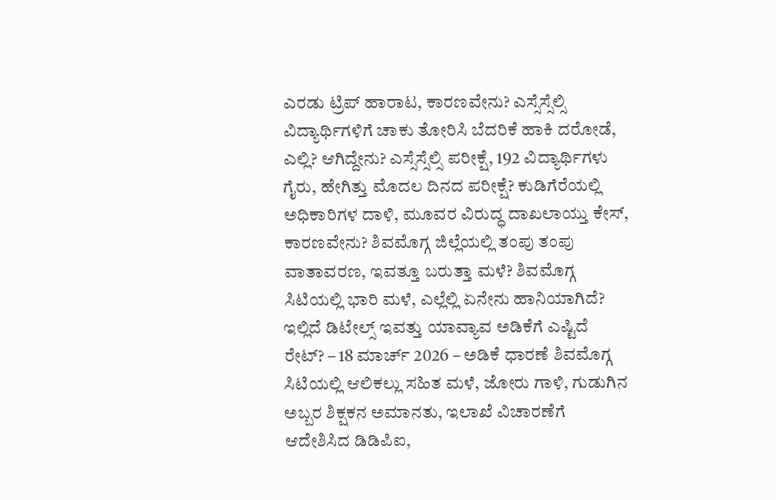ಎರಡು ಟ್ರಿಪ್ ಹಾರಾಟ, ಕಾರಣವೇನು? ಎಸ್ಸೆಸ್ಸೆಲ್ಸಿ ವಿದ್ಯಾರ್ಥಿಗಳಿಗೆ ಚಾಕು ತೋರಿಸಿ ಬೆದರಿಕೆ ಹಾಕಿ ದರೋಡೆ, ಎಲ್ಲಿ? ಆಗಿದ್ದೇನು? ಎಸ್ಸೆಸ್ಸೆಲ್ಸಿ ಪರೀಕ್ಷೆ, 192 ವಿದ್ಯಾರ್ಥಿಗಳು ಗೈರು, ಹೇಗಿತ್ತು ಮೊದಲ ದಿನದ ಪರೀಕ್ಷೆ? ಕುಡಿಗೆರೆಯಲ್ಲಿ ಅಧಿಕಾರಿಗಳ ದಾಳಿ, ಮೂವರ ವಿರುದ್ಧ ದಾಖಲಾಯ್ತು ಕೇಸ್, ಕಾರಣವೇನು? ಶಿವಮೊಗ್ಗ ಜಿಲ್ಲೆಯಲ್ಲಿ ತಂಪು ತಂಪು ವಾತಾವರಣ, ಇವತ್ತೂ ಬರುತ್ತಾ ಮಳೆ? ಶಿವಮೊಗ್ಗ ಸಿಟಿಯಲ್ಲಿ ಭಾರಿ ಮಳೆ, ಎಲ್ಲೆಲ್ಲಿ ಏನೇನು ಹಾನಿಯಾಗಿದೆ? ಇಲ್ಲಿದೆ ಡಿಟೇಲ್ಸ್ ಇವತ್ತು ಯಾವ್ಯಾವ ಅಡಿಕೆಗೆ ಎಷ್ಟಿದೆ ರೇಟ್? – 18 ಮಾರ್ಚ್ 2026 – ಅಡಿಕೆ ಧಾರಣೆ ಶಿವಮೊಗ್ಗ ಸಿಟಿಯಲ್ಲಿ ಆಲಿಕಲ್ಲು ಸಹಿತ ಮಳೆ, ಜೋರು ಗಾಳಿ, ಗುಡುಗಿನ ಅಬ್ಬರ ಶಿಕ್ಷಕನ ಅಮಾನತು, ಇಲಾಖೆ ವಿಚಾರಣೆಗೆ ಆದೇಶಿಸಿದ ಡಿಡಿಪಿಐ,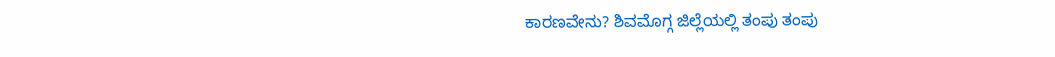ಕಾರಣವೇನು? ಶಿವಮೊಗ್ಗ ಜಿಲ್ಲೆಯಲ್ಲಿ ತಂಪು ತಂಪು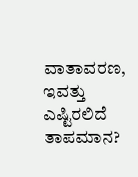ವಾತಾವರಣ, ಇವತ್ತು ಎಷ್ಟಿರಲಿದೆ ತಾಪಮಾನ?